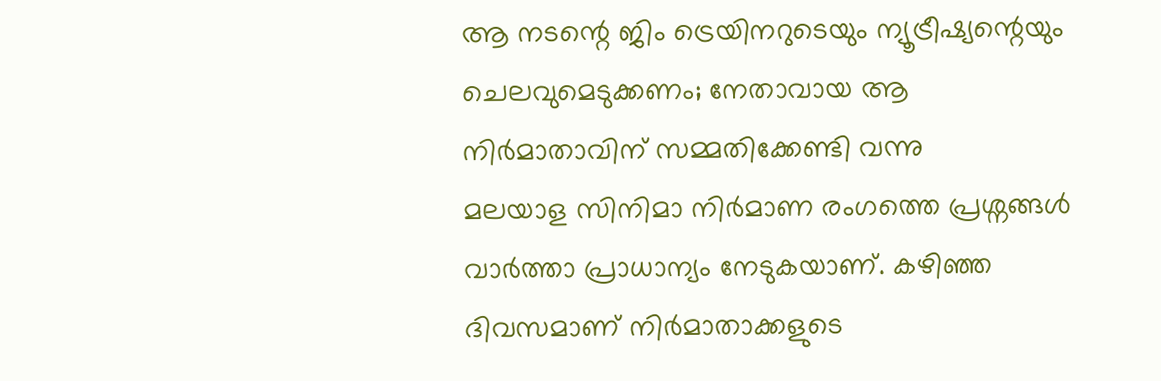ആ നടന്റെ ജിം ട്രെയിനറുടെയും ന്യൂട്രീഷ്യന്റെയും ചെലവുമെടുക്കണം; നേതാവായ ആ നിർമാതാവിന് സമ്മതിക്കേണ്ടി വന്നു
മലയാള സിനിമാ നിർമാണ രംഗത്തെ പ്രശ്നങ്ങൾ വാർത്താ പ്രാധാന്യം നേടുകയാണ്. കഴിഞ്ഞ ദിവസമാണ് നിർമാതാക്കളുടെ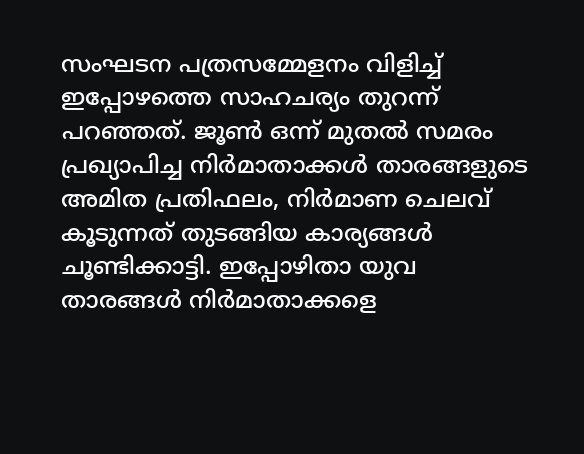സംഘടന പത്രസമ്മേളനം വിളിച്ച് ഇപ്പോഴത്തെ സാഹചര്യം തുറന്ന് പറഞ്ഞത്. ജൂൺ ഒന്ന് മുതൽ സമരം പ്രഖ്യാപിച്ച നിർമാതാക്കൾ താരങ്ങളുടെ അമിത പ്രതിഫലം, നിർമാണ ചെലവ് കൂടുന്നത് തുടങ്ങിയ കാര്യങ്ങൾ ചൂണ്ടിക്കാട്ടി. ഇപ്പോഴിതാ യുവ താരങ്ങൾ നിർമാതാക്കളെ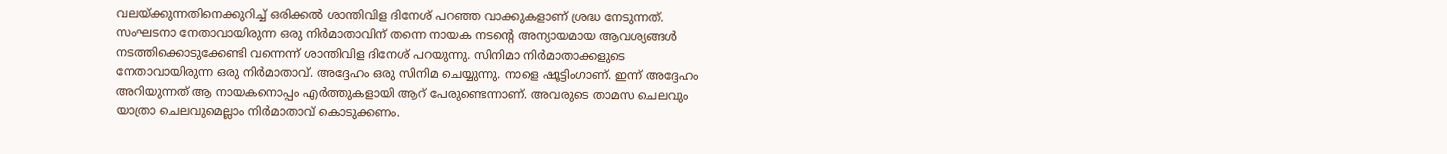വലയ്ക്കുന്നതിനെക്കുറിച്ച് ഒരിക്കൽ ശാന്തിവിള ദിനേശ് പറഞ്ഞ വാക്കുകളാണ് ശ്രദ്ധ നേടുന്നത്.
സംഘടനാ നേതാവായിരുന്ന ഒരു നിർമാതാവിന് തന്നെ നായക നടന്റെ അന്യായമായ ആവശ്യങ്ങൾ നടത്തിക്കൊടുക്കേണ്ടി വന്നെന്ന് ശാന്തിവിള ദിനേശ് പറയുന്നു. സിനിമാ നിർമാതാക്കളുടെ നേതാവായിരുന്ന ഒരു നിർമാതാവ്. അദ്ദേഹം ഒരു സിനിമ ചെയ്യുന്നു. നാളെ ഷൂട്ടിംഗാണ്. ഇന്ന് അദ്ദേഹം അറിയുന്നത് ആ നായകനൊപ്പം എർത്തുകളായി ആറ് പേരുണ്ടെന്നാണ്. അവരുടെ താമസ ചെലവും യാത്രാ ചെലവുമെല്ലാം നിർമാതാവ് കൊടുക്കണം.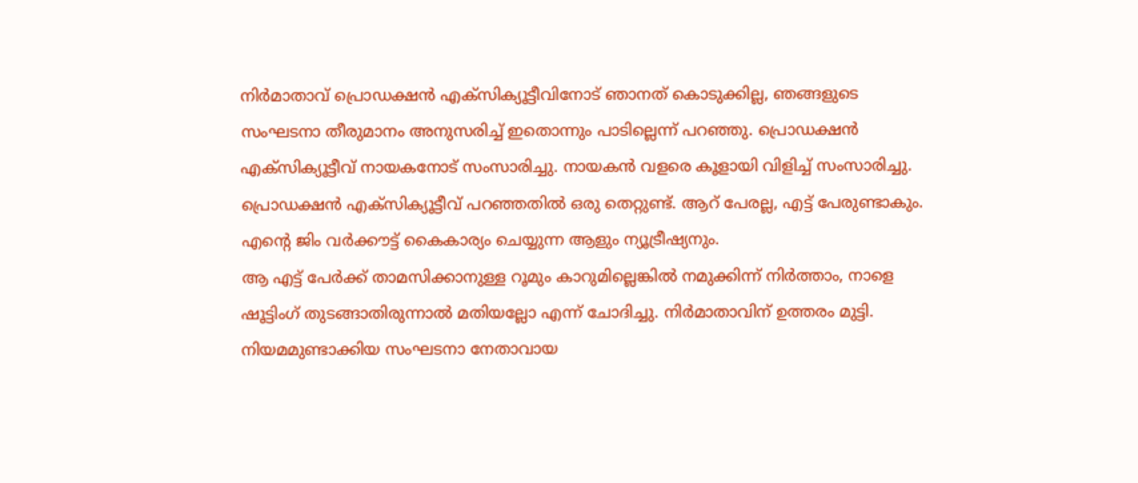നിർമാതാവ് പ്രൊഡക്ഷൻ എക്സിക്യൂട്ടീവിനോട് ഞാനത് കൊടുക്കില്ല, ഞങ്ങളുടെ സംഘടനാ തീരുമാനം അനുസരിച്ച് ഇതൊന്നും പാടില്ലെന്ന് പറഞ്ഞു. പ്രൊഡക്ഷൻ എക്സിക്യൂട്ടീവ് നായകനോട് സംസാരിച്ചു. നായകൻ വളരെ കൂളായി വിളിച്ച് സംസാരിച്ചു. പ്രൊഡക്ഷൻ എക്സിക്യൂട്ടീവ് പറഞ്ഞതിൽ ഒരു തെറ്റുണ്ട്. ആറ് പേരല്ല, എട്ട് പേരുണ്ടാകും. എന്റെ ജിം വർക്കൗട്ട് കൈകാര്യം ചെയ്യുന്ന ആളും ന്യൂട്രീഷ്യനും.
ആ എട്ട് പേർക്ക് താമസിക്കാനുള്ള റൂമും കാറുമില്ലെങ്കിൽ നമുക്കിന്ന് നിർത്താം, നാളെ ഷൂട്ടിംഗ് തുടങ്ങാതിരുന്നാൽ മതിയല്ലോ എന്ന് ചോദിച്ചു. നിർമാതാവിന് ഉത്തരം മുട്ടി. നിയമമുണ്ടാക്കിയ സംഘടനാ നേതാവായ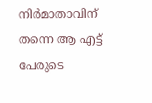നിർമാതാവിന് തന്നെ ആ എട്ട് പേരുടെ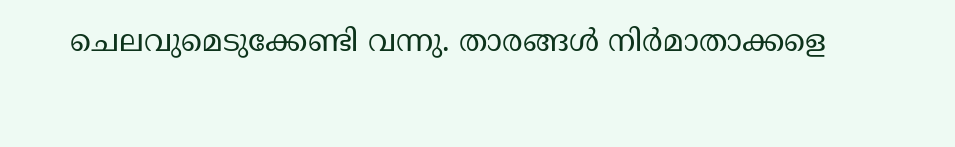ചെലവുമെടുക്കേണ്ടി വന്നു. താരങ്ങൾ നിർമാതാക്കളെ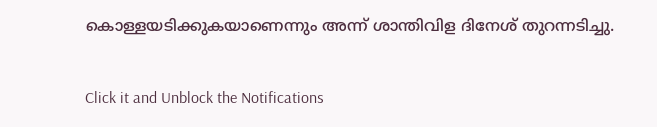കൊള്ളയടിക്കുകയാണെന്നും അന്ന് ശാന്തിവിള ദിനേശ് തുറന്നടിച്ചു.


Click it and Unblock the Notifications